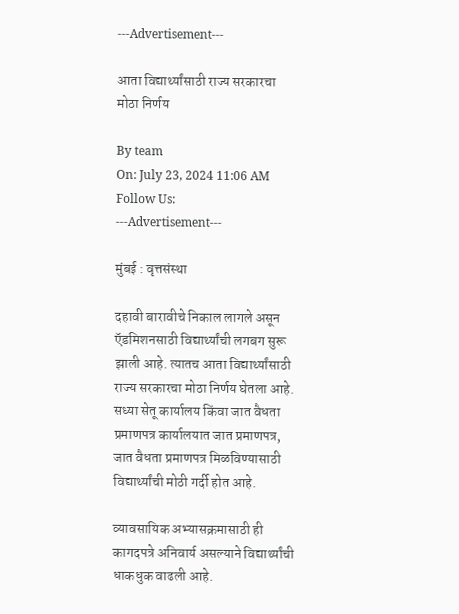---Advertisement---

आता विद्यार्थ्यांसाठी राज्य सरकारचा मोठा निर्णय

By team
On: July 23, 2024 11:06 AM
Follow Us:
---Advertisement---

मुंबई : वृत्तसंस्था

दहावी बारावीचे निकाल लागले असून ऍडमिशनसाठी विद्यार्थ्यांची लगबग सुरू झाली आहे. त्यातच आता विद्यार्थ्यांसाठी राज्य सरकारचा मोठा निर्णय घेतला आहे. सध्या सेतू कार्यालय किंवा जात वैधता प्रमाणपत्र कार्यालयात जात प्रमाणपत्र, जात वैधता प्रमाणपत्र मिळविण्यासाठी विद्यार्थ्यांची मोठी गर्दी होत आहे.

व्यावसायिक अभ्यासक्रमासाठी ही कागदपत्रे अनिवार्य असल्याने विद्यार्थ्यांची धाकधुक वाढली आहे.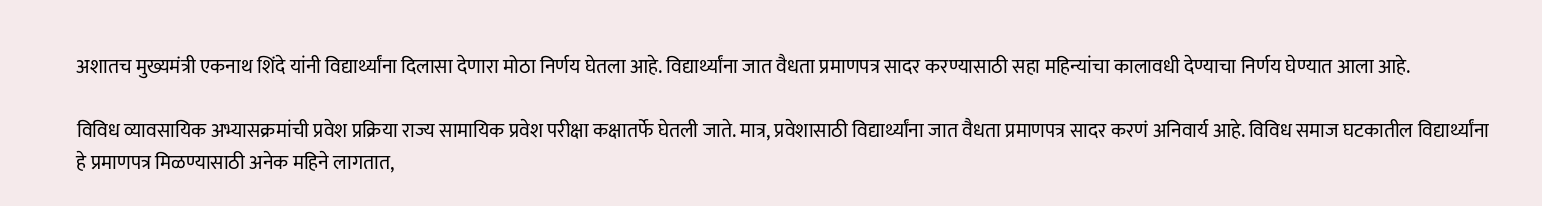अशातच मुख्यमंत्री एकनाथ शिंदे यांनी विद्यार्थ्यांना दिलासा देणारा मोठा निर्णय घेतला आहे. विद्यार्थ्यांना जात वैधता प्रमाणपत्र सादर करण्यासाठी सहा महिन्यांचा कालावधी देण्याचा निर्णय घेण्यात आला आहे.

विविध व्यावसायिक अभ्यासक्रमांची प्रवेश प्रक्रिया राज्य सामायिक प्रवेश परीक्षा कक्षातर्फे घेतली जाते. मात्र, प्रवेशासाठी विद्यार्थ्यांना जात वैधता प्रमाणपत्र सादर करणं अनिवार्य आहे. विविध समाज घटकातील विद्यार्थ्यांना हे प्रमाणपत्र मिळण्यासाठी अनेक महिने लागतात,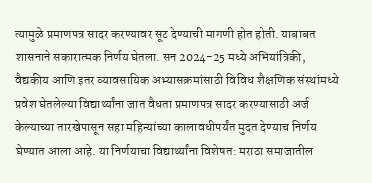त्यामुळे प्रमाणपत्र सादर करण्यावर सूट देण्याची मागणी होत होती. याबाबत शासनाने सकारात्मक निर्णय घेतला. सन 2024-25 मध्ये अभियांत्रिकी, वैद्यकीय आणि इतर व्यावसायिक अभ्यासक्रमांसाठी विविध शैक्षणिक संस्थांमध्ये प्रवेश घेतलेल्या विद्यार्थ्यांना जात वैधता प्रमाणपत्र सादर करण्यासाठी अर्ज केल्याच्या तारखेपासून सहा महिन्यांच्या कालावधीपर्यंत मुदत देण्याच निर्णय घेण्यात आला आहे. या निर्णयाचा विद्यार्थ्यांना विशेषत: मराठा समाजातील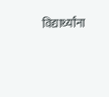विद्यार्थ्यांना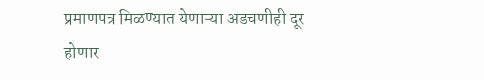प्रमाणपत्र मिळण्यात येणाऱ्या अडचणीही दूर होणार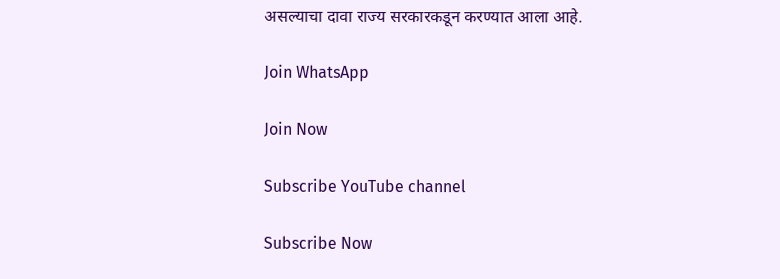असल्याचा दावा राज्य सरकारकडून करण्यात आला आहे.

Join WhatsApp

Join Now

Subscribe YouTube channel

Subscribe Now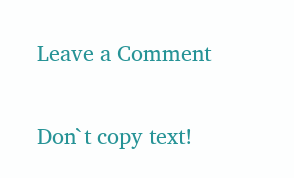Leave a Comment

Don`t copy text!